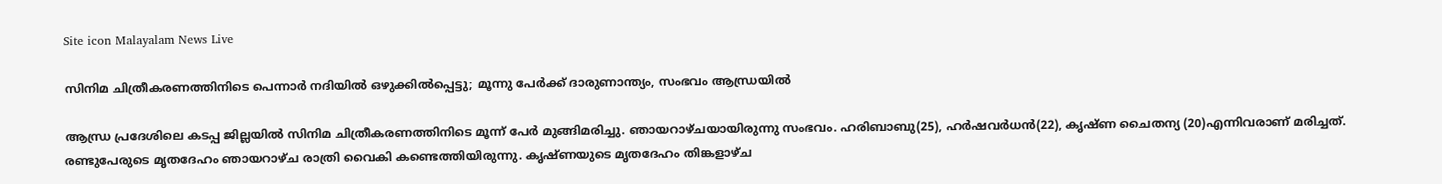Site icon Malayalam News Live

സിനിമ ചിത്രീകരണത്തിനിടെ പെന്നാർ നദിയിൽ ഒഴുക്കിൽപ്പെട്ടു; മൂന്നു പേർക്ക് ദാരുണാന്ത്യം, സംഭവം ആന്ധ്രയിൽ

ആന്ധ്ര പ്രദേശിലെ കടപ്പ ജില്ലയിൽ സിനിമ ചിത്രീകരണത്തിനിടെ മൂന്ന് പേർ മുങ്ങിമരിച്ചു. ഞായറാഴ്ചയായിരുന്നു സംഭവം. ഹരിബാബു(25), ഹർഷവർധൻ(22), കൃഷ്ണ ചൈതന്യ (20)എന്നിവരാണ് മരിച്ചത്. രണ്ടുപേരുടെ മൃതദേഹം ഞായറാഴ്ച രാത്രി വൈകി കണ്ടെത്തിയിരുന്നു. കൃഷ്ണയുടെ മൃതദേഹം തിങ്കളാഴ്ച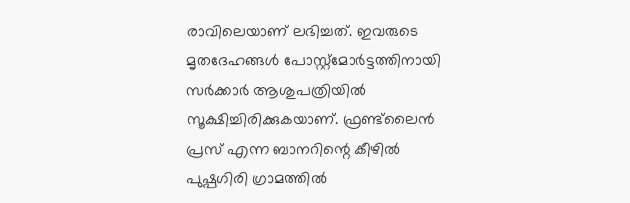രാവിലെയാണ് ലഭിച്ചത്. ഇവരുടെ മൃതദേഹങ്ങൾ പോസ്റ്റ്‌മോർട്ടത്തിനായി സർക്കാർ ആശുപത്രിയിൽ സൂക്ഷിച്ചിരിക്കുകയാണ്. ഫ്രണ്ട്‌ലൈൻ പ്രസ് എന്ന ബാനറിന്റെ കീഴിൽ പുഷ്പഗിരി ഗ്രാമത്തിൽ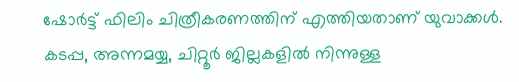ഷോർട്ട് ഫിലിം ചിത്രീകരണത്തിന് എത്തിയതാണ് യുവാക്കൾ. കടപ്പ, അന്നമയ്യ, ചിറ്റൂർ ജില്ലകളിൽ നിന്നുള്ള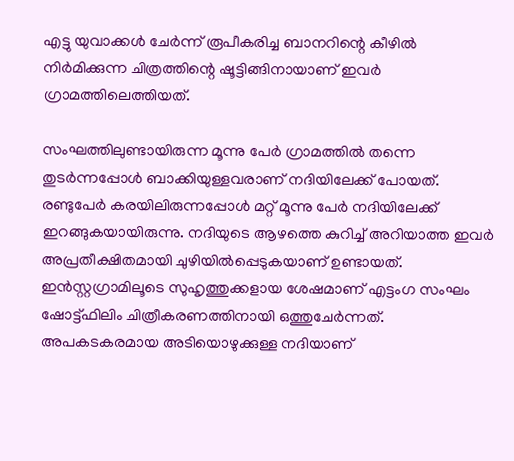എട്ടു യുവാക്കൾ ചേർന്ന് രൂപീകരിച്ച ബാനറിന്റെ കീഴിൽ നിർമിക്കുന്ന ചിത്രത്തിന്റെ ഷൂട്ടിങ്ങിനായാണ് ഇവർ ഗ്രാമത്തിലെത്തിയത്.

സംഘത്തിലുണ്ടായിരുന്ന മൂന്നു പേർ ഗ്രാമത്തിൽ തന്നെ തുടർന്നപ്പോൾ ബാക്കിയുള്ളവരാണ് നദിയിലേക്ക് പോയത്. രണ്ടുപേർ കരയിലിരുന്നപ്പോൾ മറ്റ് മൂന്നു പേർ നദിയിലേക്ക് ഇറങ്ങുകയായിരുന്നു. നദിയുടെ ആഴത്തെ കുറിച്ച് അറിയാത്ത ഇവർ അപ്രതീക്ഷിതമായി ചുഴിയിൽപ്പെടുകയാണ് ഉണ്ടായത്. ഇൻസ്റ്റഗ്രാമിലൂടെ സുഹൃത്തുക്കളായ ശേഷമാണ് എട്ടംഗ സംഘം ഷോട്ട്ഫിലിം ചിത്രീകരണത്തിനായി ഒത്തുചേർന്നത്. അപകടകരമായ അടിയൊഴുക്കുള്ള നദിയാണ്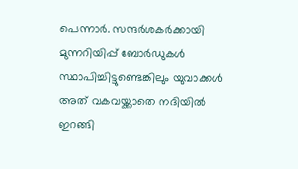പെന്നാർ. സന്ദർശകർക്കായി മുന്നറിയിപ്പ് ബോർഡുകൾ സ്ഥാപിച്ചിട്ടുണ്ടെങ്കിലും യുവാക്കൾ അത് വകവയ്ക്കാതെ നദിയിൽ ഇറങ്ങി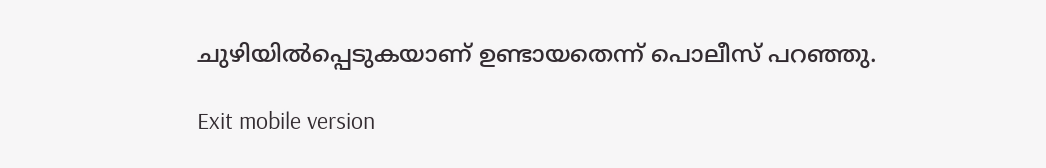ചുഴിയിൽപ്പെടുകയാണ് ഉണ്ടായതെന്ന് പൊലീസ് പറഞ്ഞു.

Exit mobile version